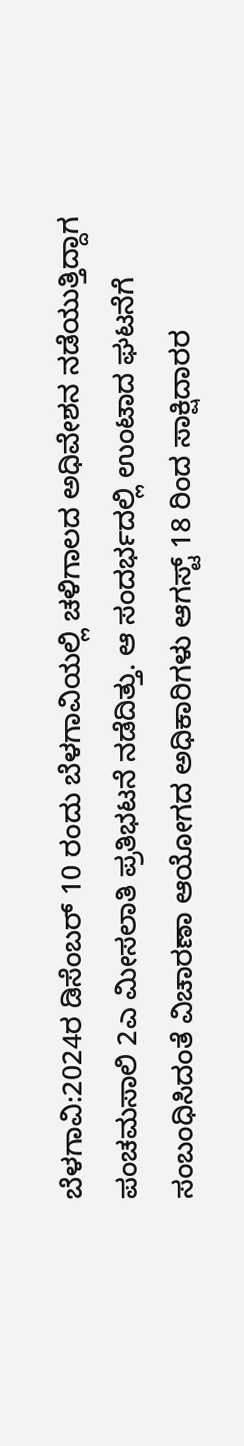ಬೆಳಗಾವಿ:2024ರ ಡಿಸೆಂಬರ್ 10 ರಂದು ಬೆಳಗಾವಿಯಲ್ಲಿ ಚಳಿಗಾಲದ ಅಧಿವೇಶನ ನಡೆಯುತ್ತಿದ್ದಾಗ ಪಂಚಮಸಾಲಿ 2ಎ ಮೀಸಲಾತಿ ಪ್ರತಿಭಟನೆ ನಡೆದಿತ್ತು. ಆ ಸಂದರ್ಭದಲ್ಲಿ ಉಂಟಾದ ಘಟನೆಗೆ ಸಂಬಂಧಿಸಿದಂತೆ ವಿಚಾರಣಾ ಆಯೋಗದ ಅಧಿಕಾರಿಗಳು ಆಗಸ್ಟ್ 18 ರಿಂದ ಸಾಕ್ಷಿದಾರರ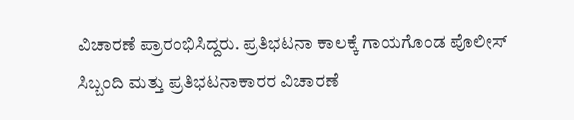ವಿಚಾರಣೆ ಪ್ರಾರಂಭಿಸಿದ್ದರು. ಪ್ರತಿಭಟನಾ ಕಾಲಕ್ಕೆ ಗಾಯಗೊಂಡ ಪೊಲೀಸ್ ಸಿಬ್ಬಂದಿ ಮತ್ತು ಪ್ರತಿಭಟನಾಕಾರರ ವಿಚಾರಣೆ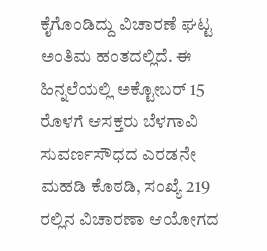ಕೈಗೊಂಡಿದ್ದು ವಿಚಾರಣೆ ಘಟ್ಟ ಅಂತಿಮ ಹಂತದಲ್ಲಿದೆ. ಈ ಹಿನ್ನಲೆಯಲ್ಲಿ ಅಕ್ಟೋಬರ್ 15 ರೊಳಗೆ ಆಸಕ್ತರು ಬೆಳಗಾವಿ ಸುವರ್ಣಸೌಧದ ಎರಡನೇ ಮಹಡಿ ಕೊಠಡಿ, ಸಂಖ್ಯೆ 219 ರಲ್ಲಿನ ವಿಚಾರಣಾ ಆಯೋಗದ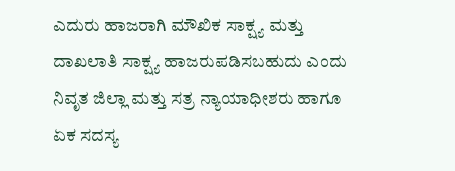ಎದುರು ಹಾಜರಾಗಿ ಮೌಖಿಕ ಸಾಕ್ಷ್ಯ ಮತ್ತು ದಾಖಲಾತಿ ಸಾಕ್ಷ್ಯ ಹಾಜರುಪಡಿಸಬಹುದು ಎಂದು ನಿವೃತ ಜಿಲ್ಲಾ ಮತ್ತು ಸತ್ರ ನ್ಯಾಯಾಧೀಶರು ಹಾಗೂ ಏಕ ಸದಸ್ಯ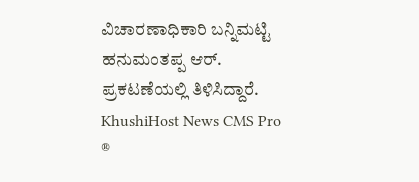ವಿಚಾರಣಾಧಿಕಾರಿ ಬನ್ನಿಮಟ್ಟಿ ಹನುಮಂತಪ್ಪ ಆರ್. ಪ್ರಕಟಣೆಯಲ್ಲಿ ತಿಳಿಸಿದ್ದಾರೆ.
KhushiHost News CMS Pro ®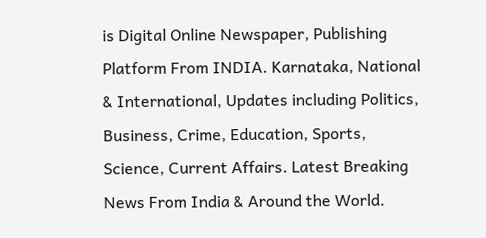is Digital Online Newspaper, Publishing Platform From INDIA. Karnataka, National & International, Updates including Politics, Business, Crime, Education, Sports, Science, Current Affairs. Latest Breaking News From India & Around the World.